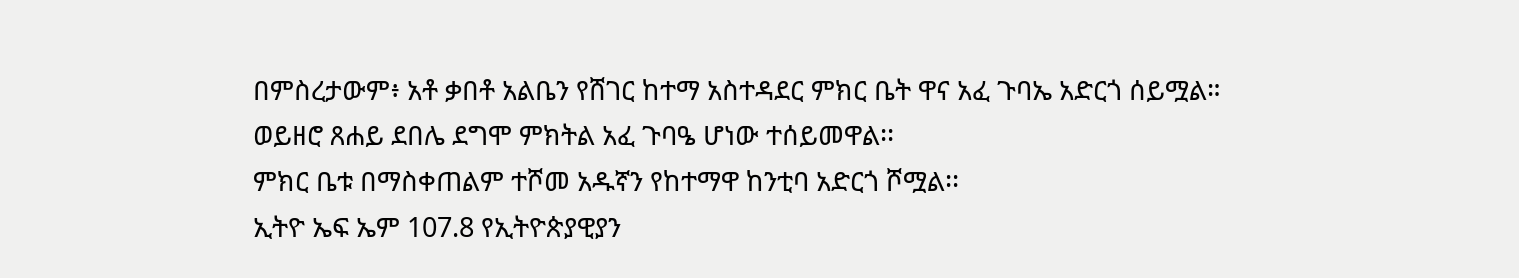በምስረታውም፥ አቶ ቃበቶ አልቤን የሸገር ከተማ አስተዳደር ምክር ቤት ዋና አፈ ጉባኤ አድርጎ ሰይሟል።
ወይዘሮ ጸሐይ ደበሌ ደግሞ ምክትል አፈ ጉባዔ ሆነው ተሰይመዋል፡፡
ምክር ቤቱ በማስቀጠልም ተሾመ አዱኛን የከተማዋ ከንቲባ አድርጎ ሾሟል፡፡
ኢትዮ ኤፍ ኤም 107.8 የኢትዮጵያዊያን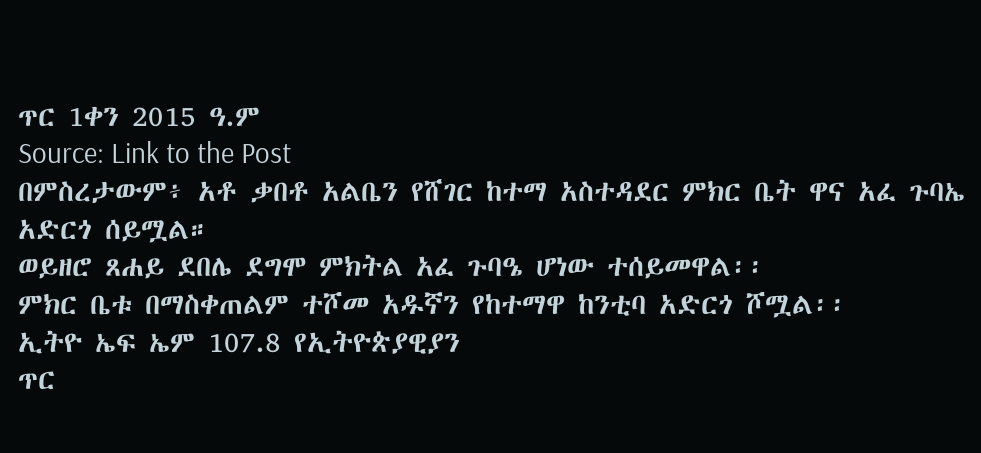ጥር 1ቀን 2015 ዓ.ም
Source: Link to the Post
በምስረታውም፥ አቶ ቃበቶ አልቤን የሸገር ከተማ አስተዳደር ምክር ቤት ዋና አፈ ጉባኤ አድርጎ ሰይሟል።
ወይዘሮ ጸሐይ ደበሌ ደግሞ ምክትል አፈ ጉባዔ ሆነው ተሰይመዋል፡፡
ምክር ቤቱ በማስቀጠልም ተሾመ አዱኛን የከተማዋ ከንቲባ አድርጎ ሾሟል፡፡
ኢትዮ ኤፍ ኤም 107.8 የኢትዮጵያዊያን
ጥር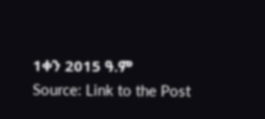1ቀን 2015 ዓ.ም
Source: Link to the Post